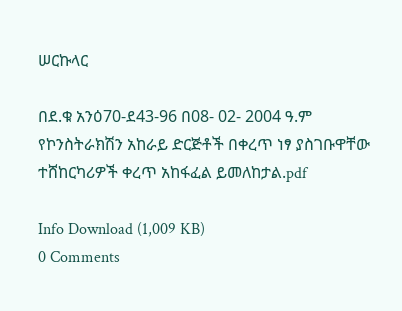ሠርኩላር

በደ.ቁ አንዕ70-ደ43-96 በ08- 02- 2004 ዓ.ም የኮንስትራክሽን አከራይ ድርጅቶች በቀረጥ ነፃ ያስገቡዋቸው ተሸከርካሪዎች ቀረጥ አከፋፈል ይመለከታል.pdf

Info Download (1,009 KB)
0 Comments